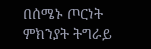በሰሜኑ ጦርነት ምክንያት ትግራይ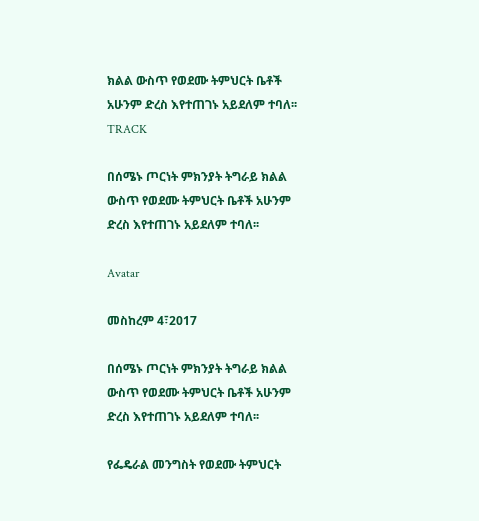ክልል ውስጥ የወደሙ ትምህርት ቤቶች አሁንም ድረስ እየተጠገኑ አይደለም ተባለ፡፡
TRACK

በሰሜኑ ጦርነት ምክንያት ትግራይ ክልል ውስጥ የወደሙ ትምህርት ቤቶች አሁንም ድረስ እየተጠገኑ አይደለም ተባለ፡፡

Avatar

መስከረም 4፣2017

በሰሜኑ ጦርነት ምክንያት ትግራይ ክልል ውስጥ የወደሙ ትምህርት ቤቶች አሁንም ድረስ እየተጠገኑ አይደለም ተባለ፡፡

የፌዴራል መንግስት የወደሙ ትምህርት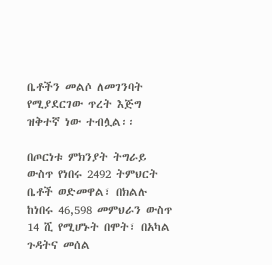ቤቶችን መልሶ ለመገንባት የሚያደርገው ጥረት እጅግ ዝቅተኛ ነው ተብሏል፡፡

በጦርነቱ ምክንያት ትግራይ ውስጥ የነበሩ 2492 ትምህርት ቤቶች ወድመዋል፣ በክልሉ ከነበሩ 46,598 መምህራን ውስጥ 14 ሺ የሚሆኑት በሞት፣ በአካል ጉዳትና መሰል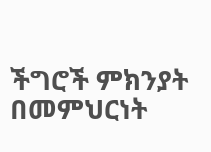ችግሮች ምክንያት በመምህርነት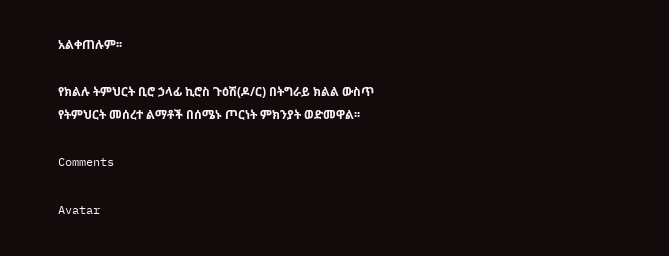አልቀጠሉም፡፡

የክልሉ ትምህርት ቢሮ ኃላፊ ኪሮስ ጉዕሽ(ዶ/ር) በትግራይ ክልል ውስጥ የትምህርት መሰረተ ልማቶች በሰሜኑ ጦርነት ምክንያት ወድመዋል፡፡

Comments

Avatar